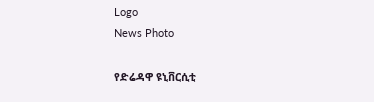Logo
News Photo

የድሬዳዋ ዩኒቨርሲቲ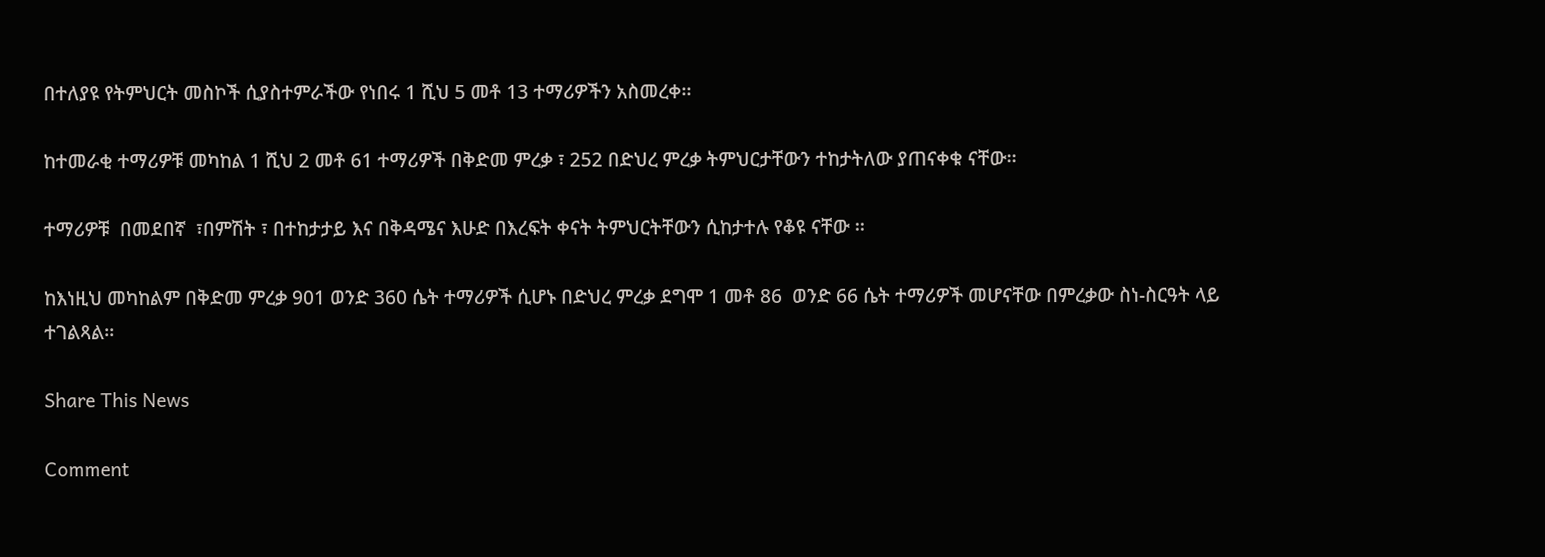በተለያዩ የትምህርት መስኮች ሲያስተምራችው የነበሩ 1 ሺህ 5 መቶ 13 ተማሪዎችን አስመረቀ፡፡

ከተመራቂ ተማሪዎቹ መካከል 1 ሺህ 2 መቶ 61 ተማሪዎች በቅድመ ምረቃ ፣ 252 በድህረ ምረቃ ትምህርታቸውን ተከታትለው ያጠናቀቁ ናቸው፡፡

ተማሪዎቹ  በመደበኛ  ፣በምሽት ፣ በተከታታይ እና በቅዳሜና እሁድ በእረፍት ቀናት ትምህርትቸውን ሲከታተሉ የቆዩ ናቸው ፡፡

ከእነዚህ መካከልም በቅድመ ምረቃ 901 ወንድ 360 ሴት ተማሪዎች ሲሆኑ በድህረ ምረቃ ደግሞ 1 መቶ 86  ወንድ 66 ሴት ተማሪዎች መሆናቸው በምረቃው ስነ-ስርዓት ላይ ተገልጻል፡፡

Share This News

Comment